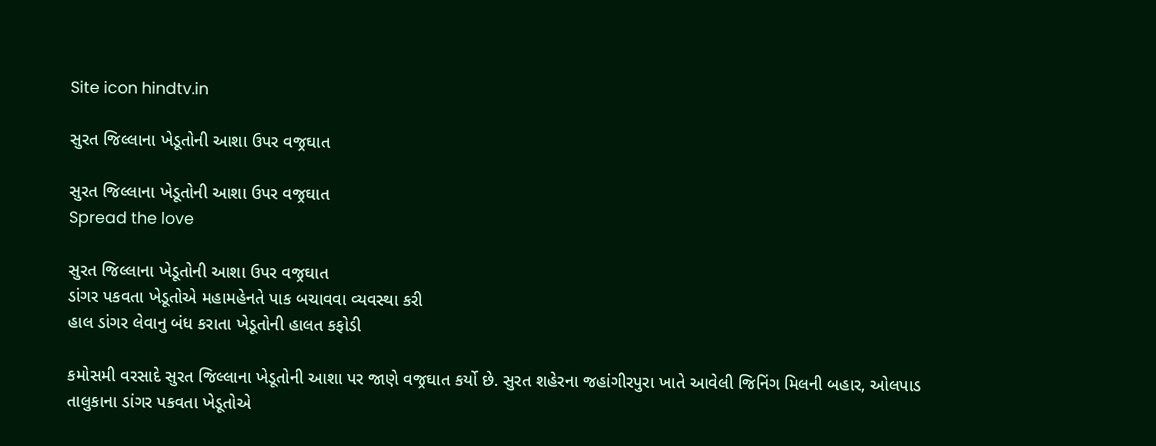Site icon hindtv.in

સુરત જિલ્લાના ખેડૂતોની આશા ઉપર વજ્રઘાત

સુરત જિલ્લાના ખેડૂતોની આશા ઉપર વજ્રઘાત
Spread the love

સુરત જિલ્લાના ખેડૂતોની આશા ઉપર વજ્રઘાત
ડાંગર પકવતા ખેડૂતોએ મહામહેનતે પાક બચાવવા વ્યવસ્થા કરી
હાલ ડાંગર લેવાનુ બંધ કરાતા ખેડૂતોની હાલત કફોડી

કમોસમી વરસાદે સુરત જિલ્લાના ખેડૂતોની આશા પર જાણે વજ્રઘાત કર્યો છે. સુરત શહેરના જહાંગીરપુરા ખાતે આવેલી જિનિંગ મિલની બહાર, ઓલપાડ તાલુકાના ડાંગર પકવતા ખેડૂતોએ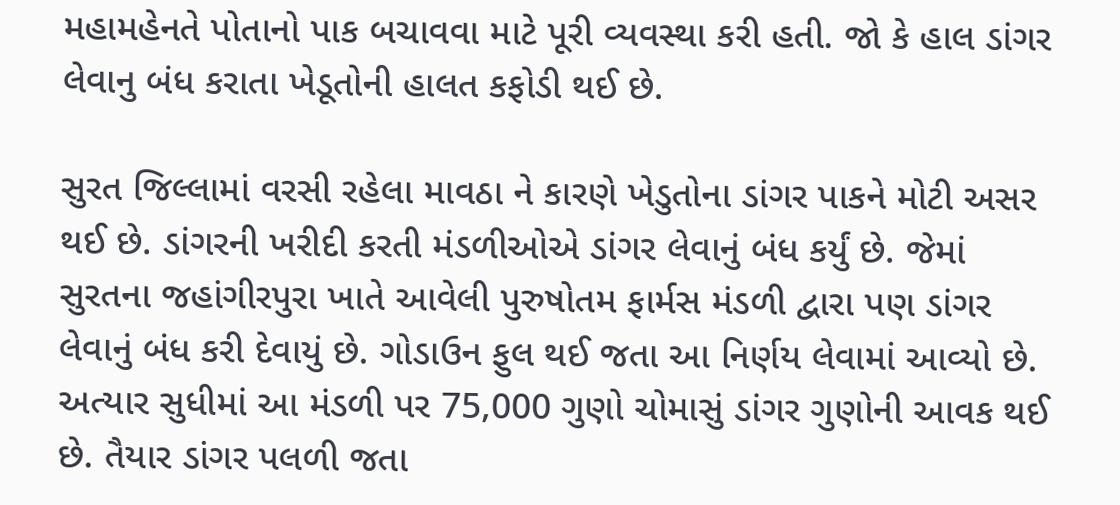મહામહેનતે પોતાનો પાક બચાવવા માટે પૂરી વ્યવસ્થા કરી હતી. જો કે હાલ ડાંગર લેવાનુ બંધ કરાતા ખેડૂતોની હાલત કફોડી થઈ છે.

સુરત જિલ્લામાં વરસી રહેલા માવઠા ને કારણે ખેડુતોના ડાંગર પાકને મોટી અસર થઈ છે. ડાંગરની ખરીદી કરતી મંડળીઓએ ડાંગર લેવાનું બંધ કર્યું છે. જેમાં સુરતના જહાંગીરપુરા ખાતે આવેલી પુરુષોતમ ફાર્મસ મંડળી દ્વારા પણ ડાંગર લેવાનું બંધ કરી દેવાયું છે. ગોડાઉન ફુલ થઈ જતા આ નિર્ણય લેવામાં આવ્યો છે. અત્યાર સુધીમાં આ મંડળી પર 75,000 ગુણો ચોમાસું ડાંગર ગુણોની આવક થઈ છે. તૈયાર ડાંગર પલળી જતા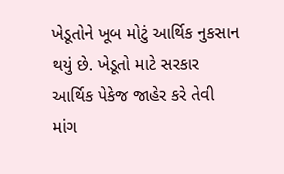ખેડૂતોને ખૂબ મોટું આર્થિક નુકસાન થયું છે. ખેડૂતો માટે સરકાર આર્થિક પેકેજ જાહેર કરે તેવી માંગ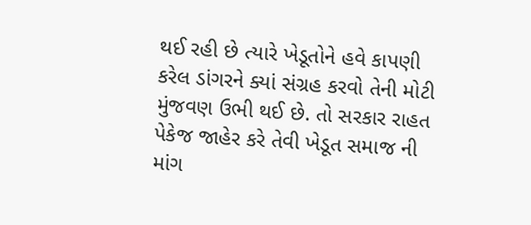થઈ રહી છે ત્યારે ખેડૂતોને હવે કાપણી કરેલ ડાંગરને ક્યાં સંગ્રહ કરવો તેની મોટી મુંજવણ ઉભી થઈ છે. તો સરકાર રાહત પેકેજ જાહેર કરે તેવી ખેડૂત સમાજ ની માંગ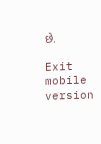છે.

Exit mobile version